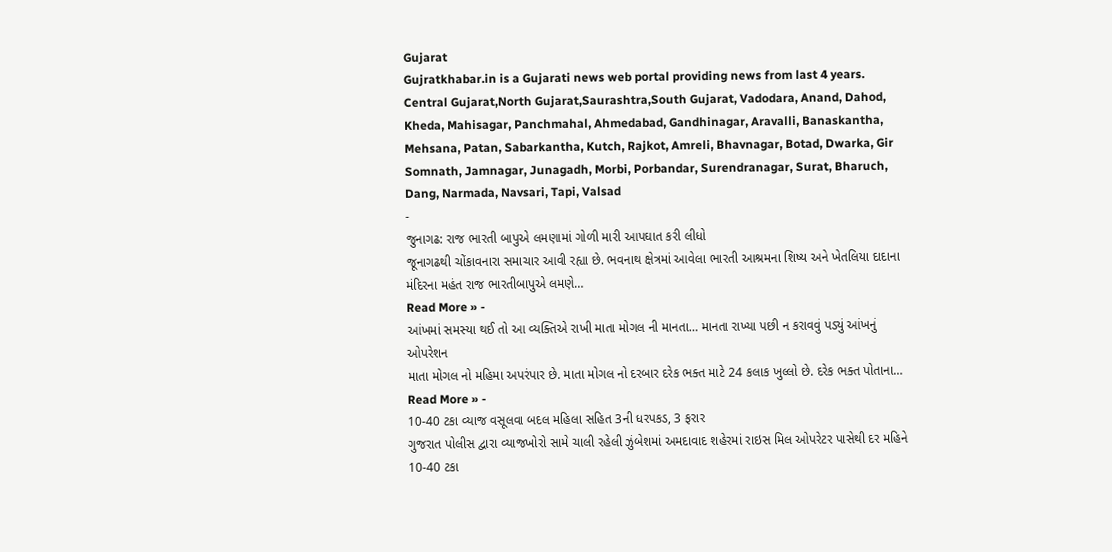Gujarat
Gujratkhabar.in is a Gujarati news web portal providing news from last 4 years. Central Gujarat,North Gujarat,Saurashtra,South Gujarat, Vadodara, Anand, Dahod, Kheda, Mahisagar, Panchmahal, Ahmedabad, Gandhinagar, Aravalli, Banaskantha, Mehsana, Patan, Sabarkantha, Kutch, Rajkot, Amreli, Bhavnagar, Botad, Dwarka, Gir Somnath, Jamnagar, Junagadh, Morbi, Porbandar, Surendranagar, Surat, Bharuch, Dang, Narmada, Navsari, Tapi, Valsad
-
જુનાગઢ: રાજ ભારતી બાપુએ લમણામાં ગોળી મારી આપઘાત કરી લીધો
જૂનાગઢથી ચોંકાવનારા સમાચાર આવી રહ્યા છે. ભવનાથ ક્ષેત્રમાં આવેલા ભારતી આશ્રમના શિષ્ય અને ખેતલિયા દાદાના મંદિરના મહંત રાજ ભારતીબાપુએ લમણે…
Read More » -
આંખમાં સમસ્યા થઈ તો આ વ્યક્તિએ રાખી માતા મોગલ ની માનતા… માનતા રાખ્યા પછી ન કરાવવું પડ્યું આંખનું ઓપરેશન
માતા મોગલ નો મહિમા અપરંપાર છે. માતા મોગલ નો દરબાર દરેક ભક્ત માટે 24 કલાક ખુલ્લો છે. દરેક ભક્ત પોતાના…
Read More » -
10-40 ટકા વ્યાજ વસૂલવા બદલ મહિલા સહિત 3ની ધરપકડ, 3 ફરાર
ગુજરાત પોલીસ દ્વારા વ્યાજખોરો સામે ચાલી રહેલી ઝુંબેશમાં અમદાવાદ શહેરમાં રાઇસ મિલ ઓપરેટર પાસેથી દર મહિને 10-40 ટકા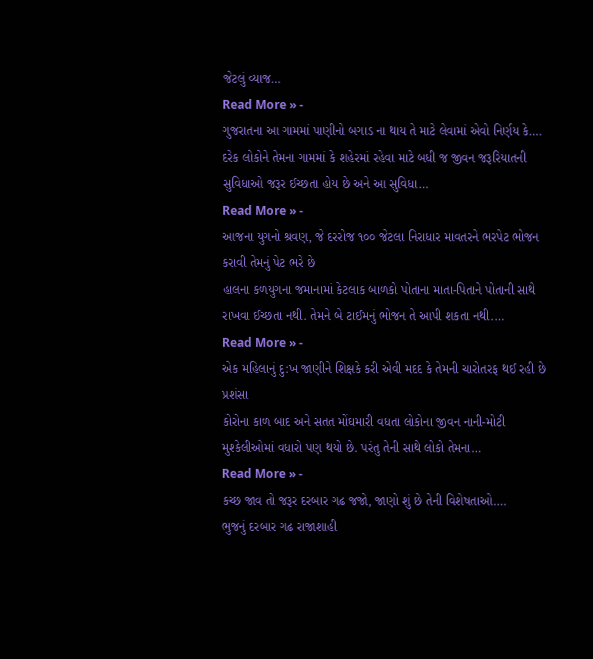જેટલું વ્યાજ…
Read More » -
ગુજરાતના આ ગામમાં પાણીનો બગાડ ના થાય તે માટે લેવામાં એવો નિર્ણય કે….
દરેક લોકોને તેમના ગામમાં કે શહેરમાં રહેવા માટે બધી જ જીવન જરૂરિયાતની સુવિધાઓ જરૂર ઈચ્છતા હોય છે અને આ સુવિધા…
Read More » -
આજના યુગનો શ્રવણ, જે દરરોજ ૧૦૦ જેટલા નિરાધાર માવતરને ભરપેટ ભોજન કરાવી તેમનું પેટ ભરે છે
હાલના કળયુગના જમાનામાં કેટલાક બાળકો પોતાના માતા-પિતાને પોતાની સાથે રાખવા ઈચ્છતા નથી. તેમને બે ટાઈમનું ભોજન તે આપી શકતા નથી.…
Read More » -
એક મહિલાનું દુ:ખ જાણીને શિક્ષકે કરી એવી મદદ કે તેમની ચારોતરફ થઈ રહી છે પ્રશંસા
કોરોના કાળ બાદ અને સતત મોંઘમારી વધતા લોકોના જીવન નાની-મોટી મુશ્કેલીઓમાં વધારો પણ થયો છે. પરંતુ તેની સાથે લોકો તેમના…
Read More » -
કચ્છ જાવ તો જરૂર દરબાર ગઢ જજો, જાણો શું છે તેની વિશેષતાઓ….
ભુજનું દરબાર ગઢ રાજાશાહી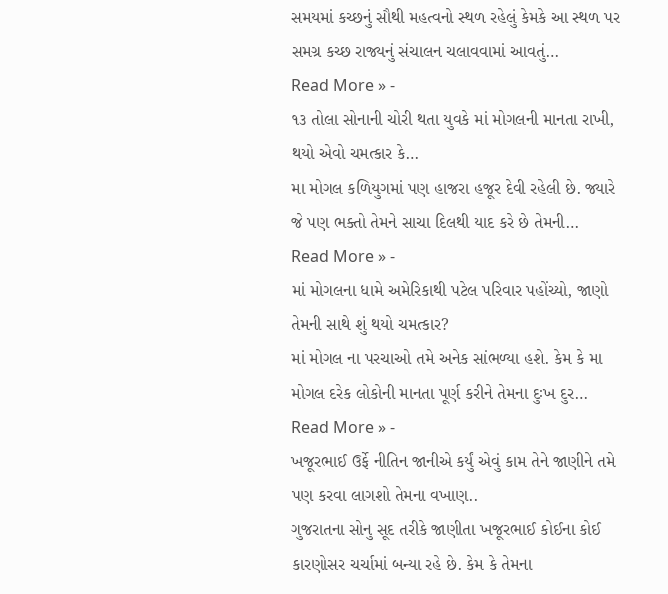સમયમાં કચ્છનું સૌથી મહત્વનો સ્થળ રહેલું કેમકે આ સ્થળ પર સમગ્ર કચ્છ રાજ્યનું સંચાલન ચલાવવામાં આવતું…
Read More » -
૧૩ તોલા સોનાની ચોરી થતા યુવકે માં મોગલની માનતા રાખી, થયો એવો ચમત્કાર કે…
મા મોગલ કળિયુગમાં પણ હાજરા હજૂર દેવી રહેલી છે. જ્યારે જે પણ ભક્તો તેમને સાચા દિલથી યાદ કરે છે તેમની…
Read More » -
માં મોગલના ધામે અમેરિકાથી પટેલ પરિવાર પહોંચ્યો, જાણો તેમની સાથે શું થયો ચમત્કાર?
માં મોગલ ના પરચાઓ તમે અનેક સાંભળ્યા હશે. કેમ કે મા મોગલ દરેક લોકોની માનતા પૂર્ણ કરીને તેમના દુઃખ દુર…
Read More » -
ખજૂરભાઈ ઉર્ફે નીતિન જાનીએ કર્યું એવું કામ તેને જાણીને તમે પણ કરવા લાગશો તેમના વખાણ..
ગુજરાતના સોનુ સૂદ તરીકે જાણીતા ખજૂરભાઈ કોઈના કોઈ કારણોસર ચર્ચામાં બન્યા રહે છે. કેમ કે તેમના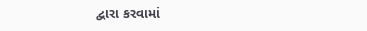દ્વારા કરવામાં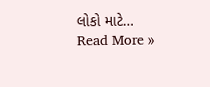લોકો માટે…
Read More »